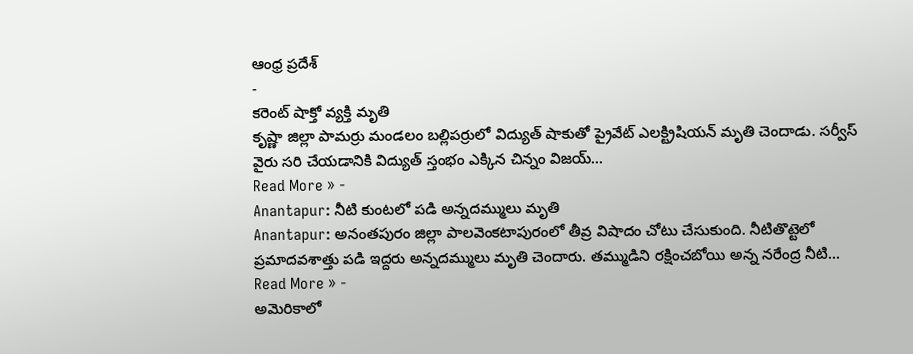ఆంధ్ర ప్రదేశ్
-
కరెంట్ షాక్తో వ్యక్తి మృతి
కృష్ణా జిల్లా పామర్రు మండలం బల్లిపర్రులో విద్యుత్ షాకుతో ప్రైవేట్ ఎలక్ట్రిషియన్ మృతి చెందాడు. సర్వీస్ వైరు సరి చేయడానికి విద్యుత్ స్తంభం ఎక్కిన చిన్నం విజయ్…
Read More » -
Anantapur: నీటి కుంటలో పడి అన్నదమ్ములు మృతి
Anantapur: అనంతపురం జిల్లా పాలవెంకటాపురంలో తీవ్ర విషాదం చోటు చేసుకుంది. నీటితొట్టెలో ప్రమాదవశాత్తు పడి ఇద్దరు అన్నదమ్ములు మృతి చెందారు. తమ్ముడిని రక్షించబోయి అన్న నరేంద్ర నీటి…
Read More » -
అమెరికాలో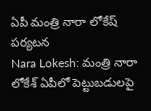ఏపీ మంత్రి నారా లోకేష్ పర్యటన
Nara Lokesh: మంత్రి నారా లోకేశ్ ఏపీలో పెట్టుబడులపై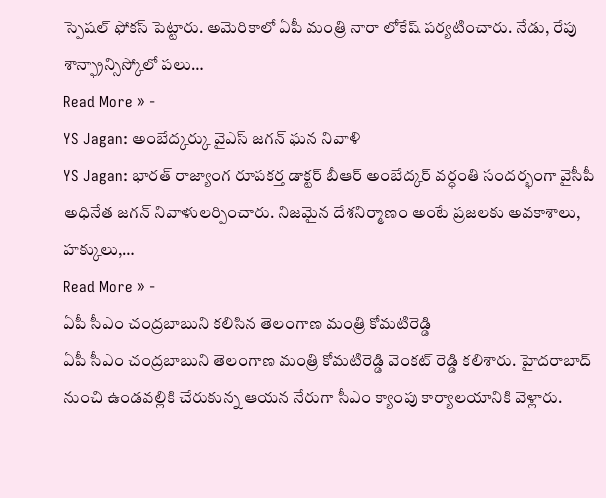స్పెషల్ ఫోకస్ పెట్టారు. అమెరికాలో ఏపీ మంత్రి నారా లోకేష్ పర్యటించారు. నేడు, రేపు శాన్ఫ్రాన్సిస్కోలో పలు…
Read More » -
YS Jagan: అంబేద్కర్కు వైఎస్ జగన్ ఘన నివాళి
YS Jagan: భారత్ రాజ్యాంగ రూపకర్త డాక్టర్ బీఆర్ అంబేద్కర్ వర్ధంతి సందర్భంగా వైసీపీ అధినేత జగన్ నివాళులర్పించారు. నిజమైన దేశనిర్మాణం అంటే ప్రజలకు అవకాశాలు, హక్కులు,…
Read More » -
ఏపీ సీఎం చంద్రబాబుని కలిసిన తెలంగాణ మంత్రి కోమటిరెడ్డి
ఏపీ సీఎం చంద్రబాబుని తెలంగాణ మంత్రి కోమటిరెడ్డి వెంకట్ రెడ్డి కలిశారు. హైదరాబాద్ నుంచి ఉండవల్లికి చేరుకున్న ఆయన నేరుగా సీఎం క్యాంపు కార్యాలయానికి వెళ్లారు.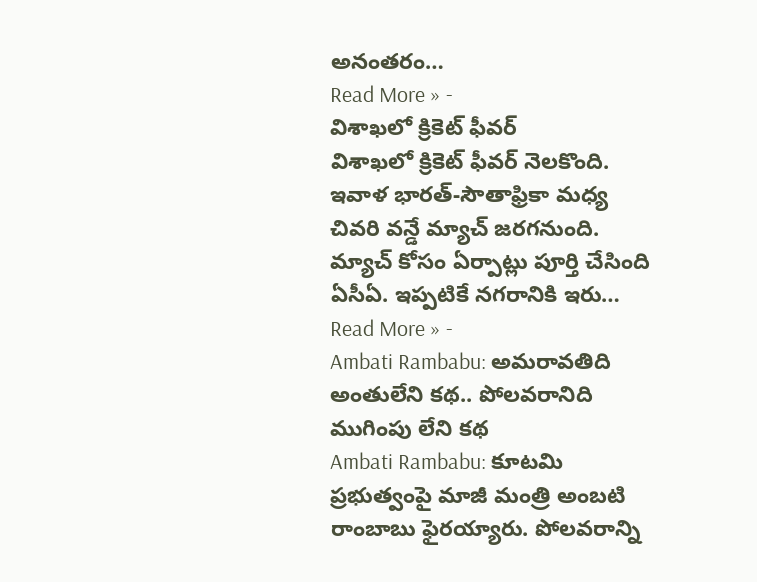అనంతరం…
Read More » -
విశాఖలో క్రికెట్ ఫీవర్
విశాఖలో క్రికెట్ ఫీవర్ నెలకొంది. ఇవాళ భారత్-సౌతాఫ్రికా మధ్య చివరి వన్డే మ్యాచ్ జరగనుంది. మ్యాచ్ కోసం ఏర్పాట్లు పూర్తి చేసింది ఏసీఏ. ఇప్పటికే నగరానికి ఇరు…
Read More » -
Ambati Rambabu: అమరావతిది అంతులేని కథ.. పోలవరానిది ముగింపు లేని కథ
Ambati Rambabu: కూటమి ప్రభుత్వంపై మాజీ మంత్రి అంబటి రాంబాబు ఫైరయ్యారు. పోలవరాన్ని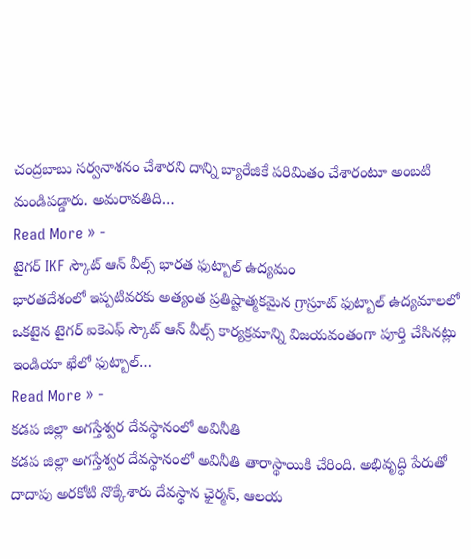చంద్రబాబు సర్వనాశనం చేశారని దాన్ని బ్యారేజికే పరిమితం చేశారంటూ అంబటి మండిపడ్డారు. అమరావతిది…
Read More » -
టైగర్ IKF స్కౌట్ ఆన్ వీల్స్ భారత ఫుట్బాల్ ఉద్యమం
భారతదేశంలో ఇప్పటివరకు అత్యంత ప్రతిష్టాత్మకమైన గ్రాస్రూట్ ఫుట్బాల్ ఉద్యమాలలో ఒకటైన టైగర్ ఐకెఎఫ్ స్కౌట్ ఆన్ వీల్స్ కార్యక్రమాన్ని విజయవంతంగా పూర్తి చేసినట్లు ఇండియా ఖేలో ఫుట్బాల్…
Read More » -
కడప జిల్లా అగస్తేశ్వర దేవస్థానంలో అవినీతి
కడప జిల్లా అగస్తేశ్వర దేవస్థానంలో అవినీతి తారాస్థాయికి చేరింది. అభివృద్ధి పేరుతో దాదాపు అరకోటి నొక్కేశారు దేవస్థాన ఛైర్మన్, ఆలయ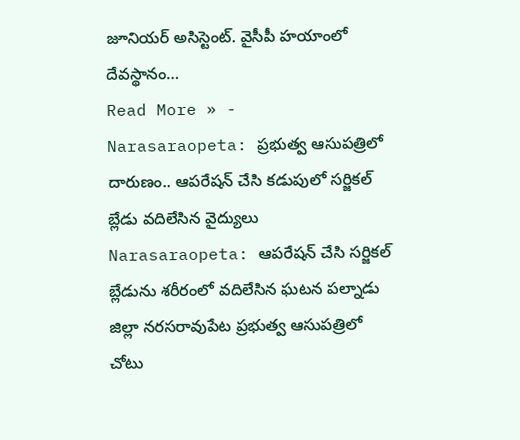జూనియర్ అసిస్టెంట్. వైసీపీ హయాంలో దేవస్థానం…
Read More » -
Narasaraopeta: ప్రభుత్వ ఆసుపత్రిలో దారుణం.. ఆపరేషన్ చేసి కడుపులో సర్జికల్ బ్లేడు వదిలేసిన వైద్యులు
Narasaraopeta: ఆపరేషన్ చేసి సర్జికల్ బ్లేడును శరీరంలో వదిలేసిన ఘటన పల్నాడు జిల్లా నరసరావుపేట ప్రభుత్వ ఆసుపత్రిలో చోటు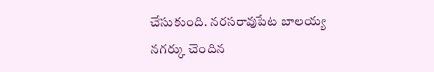చేసుకుంది. నరసరావుపేట బాలయ్య నగర్కు చెందిన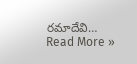రమాదేవి…
Read More »